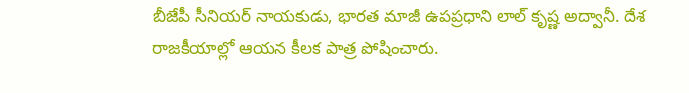బీజేపీ సీనియర్ నాయకుడు, భారత మాజీ ఉపప్రధాని లాల్ కృష్ణ అద్వానీ. దేశ రాజకీయాల్లో ఆయన కీలక పాత్ర పోషించారు.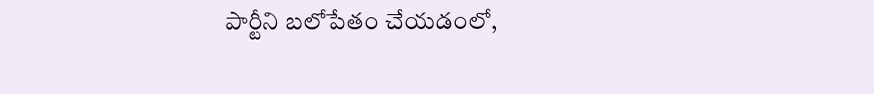పార్టీని బలోపేతం చేయడంలో,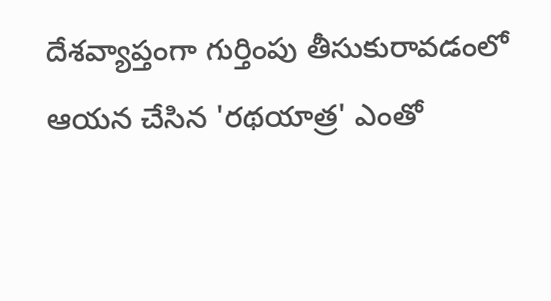దేశవ్యాప్తంగా గుర్తింపు తీసుకురావడంలో ఆయన చేసిన 'రథయాత్ర' ఎంతో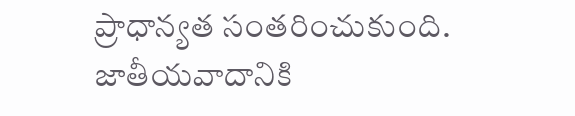ప్రాధాన్యత సంతరించుకుంది. జాతీయవాదానికి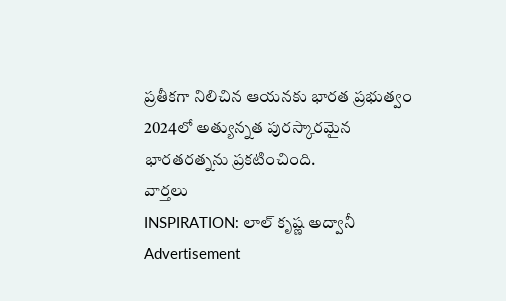ప్రతీకగా నిలిచిన ఆయనకు భారత ప్రభుత్వం 2024లో అత్యున్నత పురస్కారమైన భారతరత్నను ప్రకటించింది.
వార్తలు
INSPIRATION: లాల్ కృష్ణ అద్వానీ
Advertisement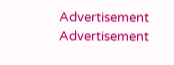Advertisement
Advertisement